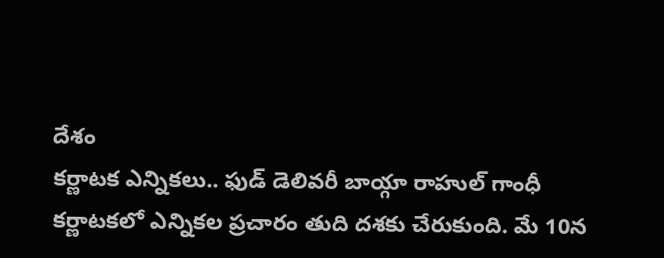దేశం
కర్ణాటక ఎన్నికలు.. ఫుడ్ డెలివరీ బాయ్గా రాహుల్ గాంధీ
కర్ణాటకలో ఎన్నికల ప్రచారం తుది దశకు చేరుకుంది. మే 10న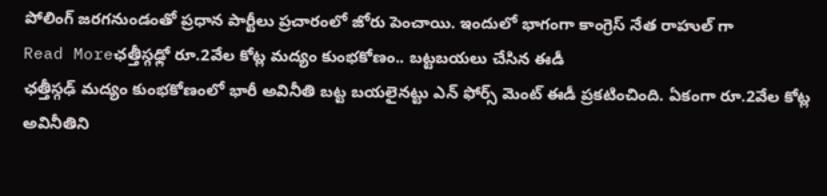పోలింగ్ జరగనుండంతో ప్రధాన పార్టీలు ప్రచారంలో జోరు పెంచాయి. ఇందులో భాగంగా కాంగ్రెస్ నేత రాహుల్ గా
Read Moreఛత్తీస్గఢ్లో రూ.2వేల కోట్ల మద్యం కుంభకోణం.. బట్టబయలు చేసిన ఈడీ
ఛత్తీస్గఢ్ మద్యం కుంభకోణంలో భారీ అవినీతి బట్ట బయలైనట్టు ఎన్ ఫోర్స్ మెంట్ ఈడీ ప్రకటించింది. ఏకంగా రూ.2వేల కోట్ల అవినీతిని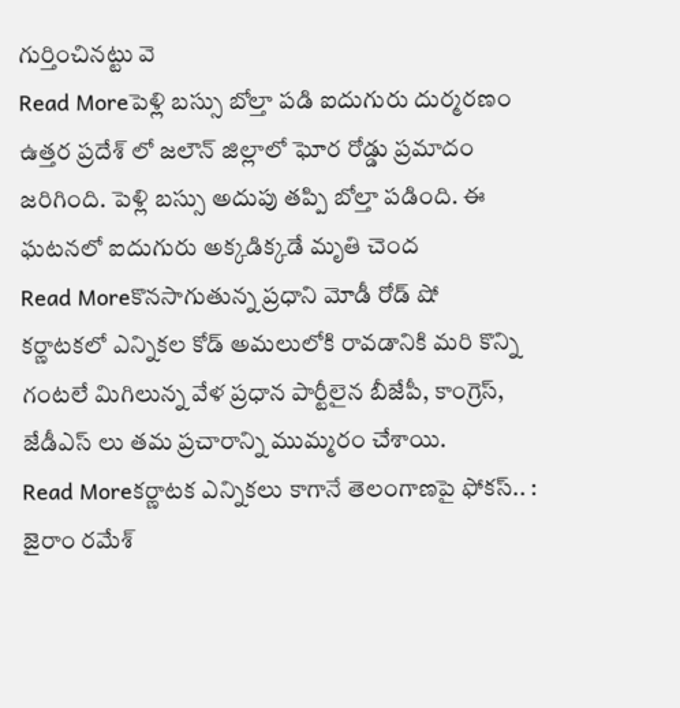గుర్తించినట్టు వె
Read Moreపెళ్లి బస్సు బోల్తా పడి ఐదుగురు దుర్మరణం
ఉత్తర ప్రదేశ్ లో జలౌన్ జిల్లాలో ఘోర రోడ్డు ప్రమాదం జరిగింది. పెళ్లి బస్సు అదుపు తప్పి బోల్తా పడింది. ఈ ఘటనలో ఐదుగురు అక్కడిక్కడే మృతి చెంద
Read Moreకొనసాగుతున్న ప్రధాని మోడీ రోడ్ షో
కర్ణాటకలో ఎన్నికల కోడ్ అమలులోకి రావడానికి మరి కొన్ని గంటలే మిగిలున్న వేళ ప్రధాన పార్టీలైన బీజేపీ, కాంగ్రెస్, జేడీఎస్ లు తమ ప్రచారాన్ని ముమ్మరం చేశాయి.
Read Moreకర్ణాటక ఎన్నికలు కాగానే తెలంగాణపై ఫోకస్.. : జైరాం రమేశ్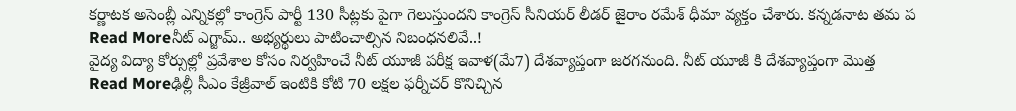కర్ణాటక అసెంబ్లీ ఎన్నికల్లో కాంగ్రెస్ పార్టీ 130 సీట్లకు పైగా గెలుస్తుందని కాంగ్రెస్ సీనియర్ లీడర్ జైరాం రమేశ్ ధీమా వ్యక్తం చేశారు. కన్నడనాట తమ ప
Read Moreనీట్ ఎగ్జామ్.. అభ్యర్థులు పాటించాల్సిన నిబంధనలివే..!
వైద్య విద్యా కోర్సుల్లో ప్రవేశాల కోసం నిర్వహించే నీట్ యూజీ పరీక్ష ఇవాళ(మే7) దేశవ్యాప్తంగా జరగనుంది. నీట్ యూజీ కి దేశవ్యాప్తంగా మొత్త
Read Moreఢిల్లీ సీఎం కేజ్రీవాల్ ఇంటికి కోటి 70 లక్షల ఫర్నీచర్ కొనిచ్చిన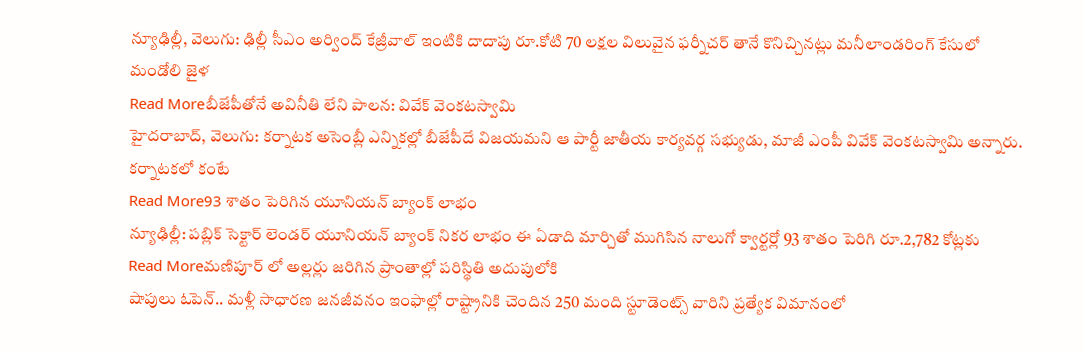న్యూఢిల్లీ, వెలుగు: ఢిల్లీ సీఎం అర్వింద్ కేజ్రీవాల్ ఇంటికి దాదాపు రూ.కోటి 70 లక్షల విలువైన ఫర్నీచర్ తానే కొనిచ్చినట్లు మనీలాండరింగ్ కేసులో మండోలి జైళ
Read Moreబీజేపీతోనే అవినీతి లేని పాలన: వివేక్ వెంకటస్వామి
హైదరాబాద్, వెలుగు: కర్నాటక అసెంబ్లీ ఎన్నికల్లో బీజేపీదే విజయమని ఆ పార్టీ జాతీయ కార్యవర్గ సభ్యుడు, మాజీ ఎంపీ వివేక్ వెంకటస్వామి అన్నారు. కర్నాటకలో కంటే
Read More93 శాతం పెరిగిన యూనియన్ బ్యాంక్ లాభం
న్యూఢిల్లీ: పబ్లిక్ సెక్టార్ లెండర్ యూనియన్ బ్యాంక్ నికర లాభం ఈ ఏడాది మార్చితో ముగిసిన నాలుగో క్వార్టర్లో 93 శాతం పెరిగి రూ.2,782 కోట్లకు
Read Moreమణిపూర్ లో అల్లర్లు జరిగిన ప్రాంతాల్లో పరిస్థితి అదుపులోకి
షాపులు ఓపెన్.. మళ్లీ సాధారణ జనజీవనం ఇంఫాల్లో రాష్ట్రానికి చెందిన 250 మంది స్టూడెంట్స్ వారిని ప్రత్యేక విమానంలో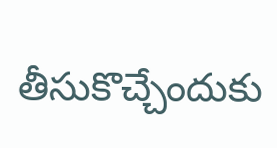తీసుకొచ్చేందుకు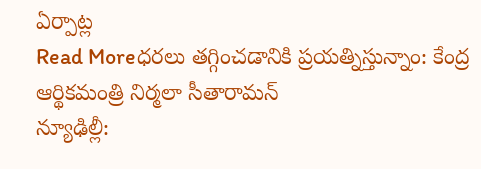ఏర్పాట్ల
Read Moreధరలు తగ్గించడానికి ప్రయత్నిస్తున్నాం: కేంద్ర ఆర్థికమంత్రి నిర్మలా సీతారామన్
న్యూఢిల్లీ: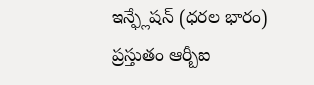ఇన్ఫ్లేషన్ (ధరల భారం) ప్రస్తుతం ఆర్బీఐ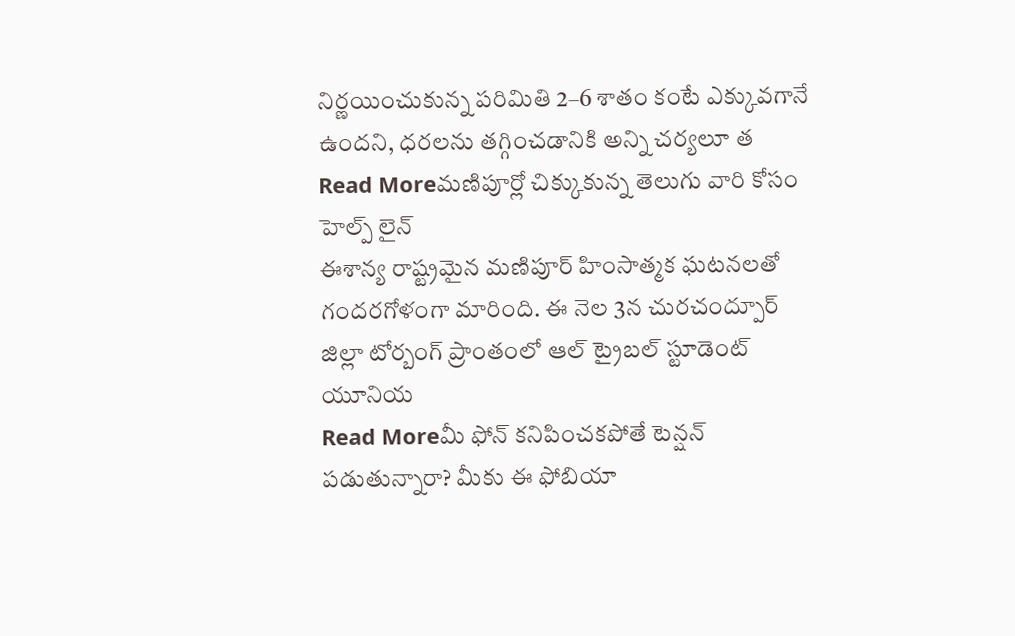నిర్ణయించుకున్న పరిమితి 2–6 శాతం కంటే ఎక్కువగానే ఉందని, ధరలను తగ్గించడానికి అన్ని చర్యలూ త
Read Moreమణిపూర్లో చిక్కుకున్న తెలుగు వారి కోసం హెల్ప్ లైన్
ఈశాన్య రాష్ట్రమైన మణిపూర్ హింసాత్మక ఘటనలతో గందరగోళంగా మారింది. ఈ నెల 3న చురచంద్పూర్ జిల్లా టోర్బంగ్ ప్రాంతంలో ఆల్ ట్రైబల్ స్టూడెంట్ యూనియ
Read Moreమీ ఫోన్ కనిపించకపోతే టెన్షన్ పడుతున్నారా? మీకు ఈ ఫోబియా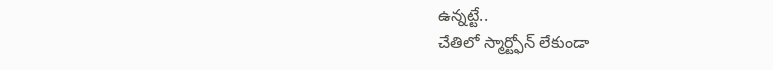ఉన్నట్టే..
చేతిలో స్మార్ట్ఫోన్ లేకుండా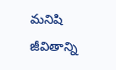మనిషి జీవితాన్ని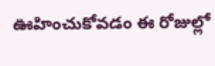ఊహించుకోవడం ఈ రోజుల్లో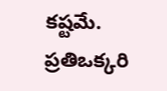కష్టమే. ప్రతిఒక్కరి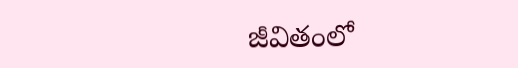జీవితంలో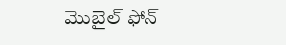మొబైల్ ఫోన్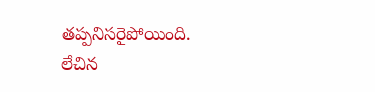తప్పనిసరైపోయింది. లేచిన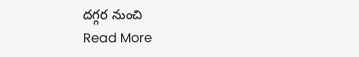దగ్గర నుంచి
Read More